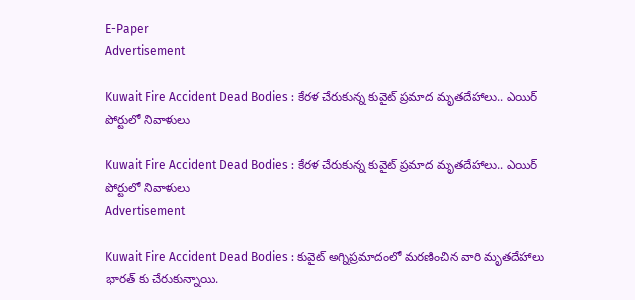E-Paper
Advertisement

Kuwait Fire Accident Dead Bodies : కేరళ చేరుకున్న కువైట్ ప్రమాద మృతదేహాలు.. ఎయిర్ పోర్టులో నివాళులు

Kuwait Fire Accident Dead Bodies : కేరళ చేరుకున్న కువైట్ ప్రమాద మృతదేహాలు.. ఎయిర్ పోర్టులో నివాళులు
Advertisement

Kuwait Fire Accident Dead Bodies : కువైట్ అగ్నిప్రమాదంలో మరణించిన వారి మృతదేహాలు భారత్ కు చేరుకున్నాయి.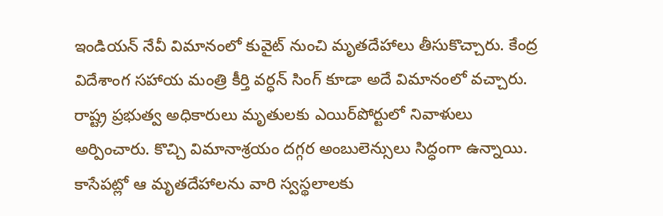ఇండియన్ నేవీ విమానంలో కువైట్ నుంచి మృతదేహాలు తీసుకొచ్చారు. కేంద్ర విదేశాంగ సహాయ మంత్రి కీర్తి వర్ధన్ సింగ్ కూడా అదే విమానంలో వచ్చారు. రాష్ట్ర ప్రభుత్వ అధికారులు మృతులకు ఎయిర్‌పోర్టులో నివాళులు అర్పించారు. కొచ్చి విమానాశ్రయం దగ్గర అంబులెన్సులు సిద్ధంగా ఉన్నాయి. కాసేపట్లో ఆ మృతదేహాలను వారి స్వస్థలాలకు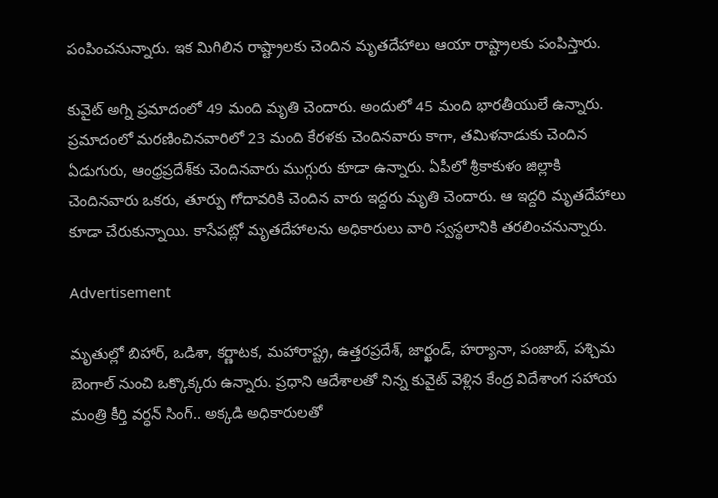పంపించనున్నారు. ఇక మిగిలిన రాష్ట్రాలకు చెందిన మృతదేహాలు ఆయా రాష్ట్రాలకు పంపిస్తారు.

కువైట్ అగ్ని ప్రమాదంలో 49 మంది మృతి చెందారు. అందులో 45 మంది భారతీయులే ఉన్నారు. ప్రమాదంలో మరణించినవారిలో 23 మంది కేరళకు చెందినవారు కాగా, తమిళనాడుకు చెందిన ఏడుగురు, ఆంధ్రప్రదేశ్‌కు చెందినవారు ముగ్గురు కూడా ఉన్నారు. ఏపీలో శ్రీకాకుళం జిల్లాకి చెందినవారు ఒకరు, తూర్పు గోదావరికి చెందిన వారు ఇద్దరు మృతి చెందారు. ఆ ఇద్దరి మృతదేహాలు కూడా చేరుకున్నాయి. కాసేపట్లో మృతదేహాలను అధికారులు వారి స్వస్థలానికి తరలించనున్నారు.

Advertisement

మృతుల్లో బిహార్‌, ఒడిశా, కర్ణాటక, మహారాష్ట్ర, ఉత్తరప్రదేశ్‌, జార్ఖండ్‌, హర్యానా, పంజాబ్‌, పశ్చిమ బెంగాల్‌ నుంచి ఒక్కొక్కరు ఉన్నారు. ప్రధాని ఆదేశాలతో నిన్న కువైట్ వెళ్లిన కేంద్ర విదేశాంగ సహాయ మంత్రి కీర్తి వర్ధన్ సింగ్.. అక్కడి అధికారులతో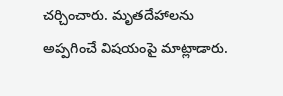చర్చించారు. మృతదేహాలను అప్పగించే విషయంపై మాట్లాడారు.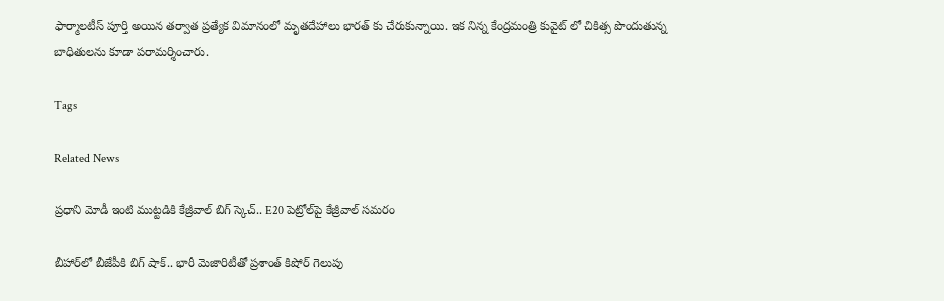ఫార్మాలటీస్ పూర్తి అయిన తర్వాత ప్రత్యేక విమానంలో మృతదేహాలు భారత్ కు చేరుకున్నాయి. ఇక నిన్న కేంద్రమంత్రి కువైట్ లో చికిత్స పొందుతున్న బాధితులను కూడా పరామర్శించారు.

Tags

Related News

ప్రధాని మోడీ ఇంటి ముట్టడికి కేజ్రీవాల్ బిగ్ స్కెచ్.. E20 పెట్రోల్‌పై కేజ్రీవాల్ సమరం

బీహార్‌లో బీజేపీకి బిగ్ షాక్.. భారీ మెజారిటీతో ప్రశాంత్ కిషోర్ గెలుపు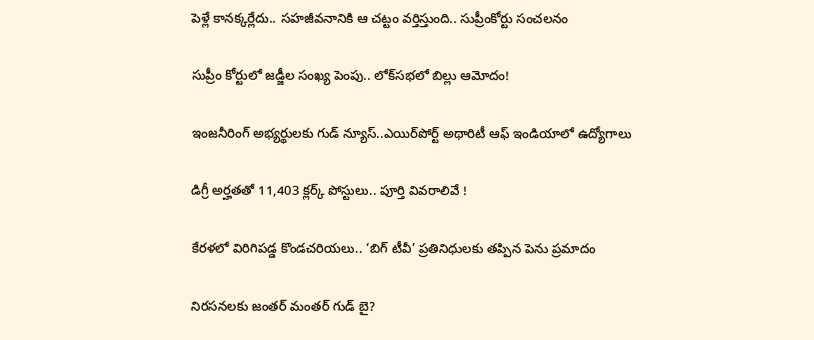పెళ్లే కానక్కర్లేదు.. సహజీవనానికి ఆ చట్టం వర్తిస్తుంది.. సుప్రీంకోర్టు సంచలనం

సుప్రీం కోర్టులో జడ్జీల సంఖ్య పెంపు.. లోక్‌సభలో బిల్లు ఆమోదం!

ఇంజనీరింగ్ అభ్యర్థులకు గుడ్ న్యూస్..ఎయిర్‌పోర్ట్ అథారిటీ ఆఫ్ ఇండియాలో ఉద్యోగాలు

డిగ్రీ అర్హతతో 11,403 క్లర్క్ పోస్టులు.. పూర్తి వివరాలివే !

కేరళలో విరిగిపడ్డ కొండచరియలు.. ‘బిగ్ టీవీ’ ప్రతినిధులకు తప్పిన పెను ప్రమాదం

నిరసనలకు జంతర్ మంతర్ గుడ్ బై?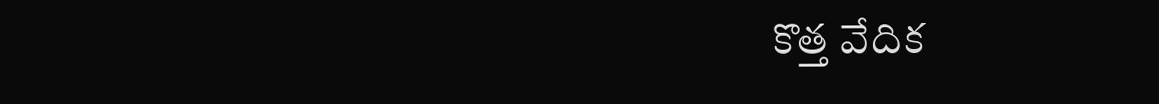కొత్త వేదిక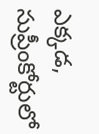ఎక్కడ, సుప్రీంకోర్టులో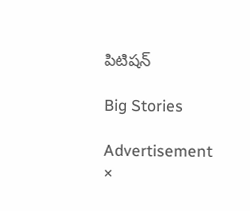పిటిషన్

Big Stories

Advertisement
×